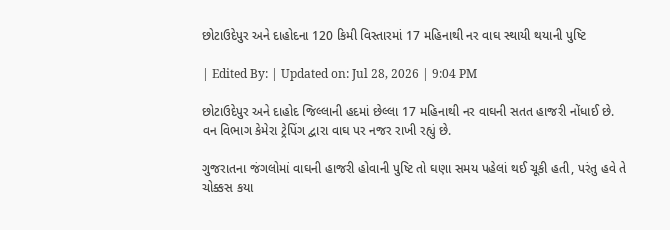છોટાઉદેપુર અને દાહોદના 120 કિમી વિસ્તારમાં 17 મહિનાથી નર વાઘ સ્થાયી થયાની પુષ્ટિ

| Edited By: | Updated on: Jul 28, 2026 | 9:04 PM

છોટાઉદેપુર અને દાહોદ જિલ્લાની હદમાં છેલ્લા 17 મહિનાથી નર વાઘની સતત હાજરી નોંધાઈ છે. વન વિભાગ કેમેરા ટ્રેપિંગ દ્વારા વાઘ પર નજર રાખી રહ્યું છે.

ગુજરાતના જંગલોમાં વાઘની હાજરી હોવાની પુષ્ટિ તો ઘણા સમય પહેલાં થઈ ચૂકી હતી, પરંતુ હવે તે ચોક્કસ કયા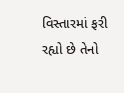વિસ્તારમાં ફરી રહ્યો છે તેનો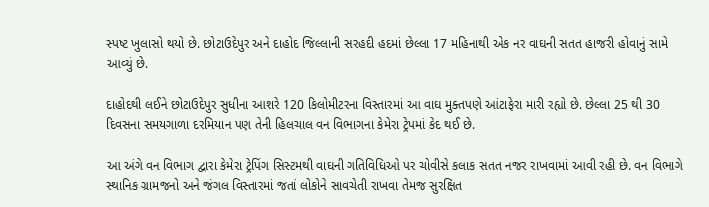સ્પષ્ટ ખુલાસો થયો છે. છોટાઉદેપુર અને દાહોદ જિલ્લાની સરહદી હદમાં છેલ્લા 17 મહિનાથી એક નર વાઘની સતત હાજરી હોવાનું સામે આવ્યું છે.

દાહોદથી લઈને છોટાઉદેપુર સુધીના આશરે 120 કિલોમીટરના વિસ્તારમાં આ વાઘ મુક્તપણે આંટાફેરા મારી રહ્યો છે. છેલ્લા 25 થી 30 દિવસના સમયગાળા દરમિયાન પણ તેની હિલચાલ વન વિભાગના કેમેરા ટ્રેપમાં કેદ થઈ છે.

આ અંગે વન વિભાગ દ્વારા કેમેરા ટ્રેપિંગ સિસ્ટમથી વાઘની ગતિવિધિઓ પર ચોવીસે કલાક સતત નજર રાખવામાં આવી રહી છે. વન વિભાગે સ્થાનિક ગ્રામજનો અને જંગલ વિસ્તારમાં જતાં લોકોને સાવચેતી રાખવા તેમજ સુરક્ષિત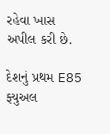રહેવા ખાસ અપીલ કરી છે.

દેશનું પ્રથમ E85 ફ્યુઅલ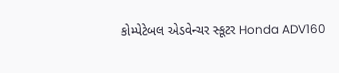કોમ્પેટેબલ એડવેન્ચર સ્કૂટર Honda ADV160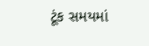ટૂંક સમયમાં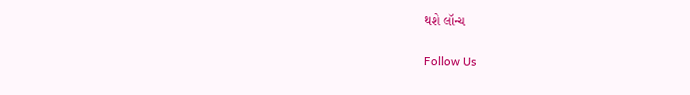થશે લૉન્ચ

Follow Us